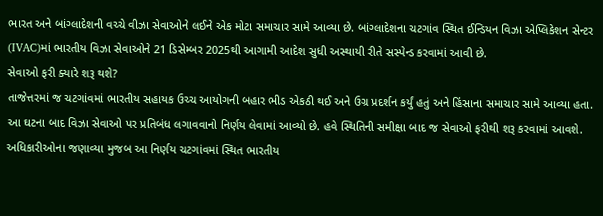ભારત અને બાંગ્લાદેશની વચ્ચે વીઝા સેવાઓને લઈને એક મોટા સમાચાર સામે આવ્યા છે. બાંગ્લાદેશના ચટગાંવ સ્થિત ઈન્ડિયન વિઝા એપ્લિકેશન સેન્ટર (IVAC)માં ભારતીય વિઝા સેવાઓને 21 ડિસેમ્બર 2025થી આગામી આદેશ સુધી અસ્થાયી રીતે સસ્પેન્ડ કરવામાં આવી છે.
સેવાઓ ફરી ક્યારે શરૂ થશે?
તાજેત્તરમાં જ ચટગાંવમાં ભારતીય સહાયક ઉચ્ચ આયોગની બહાર ભીડ એકઠી થઈ અને ઉગ્ર પ્રદર્શન કર્યું હતું અને હિંસાના સમાચાર સામે આવ્યા હતા. આ ઘટના બાદ વિઝા સેવાઓ પર પ્રતિબંધ લગાવવાનો નિર્ણય લેવામાં આવ્યો છે. હવે સ્થિતિની સમીક્ષા બાદ જ સેવાઓ ફરીથી શરૂ કરવામાં આવશે. અધિકારીઓના જણાવ્યા મુજબ આ નિર્ણય ચટગાંવમાં સ્થિત ભારતીય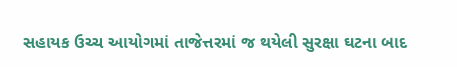સહાયક ઉચ્ચ આયોગમાં તાજેત્તરમાં જ થયેલી સુરક્ષા ઘટના બાદ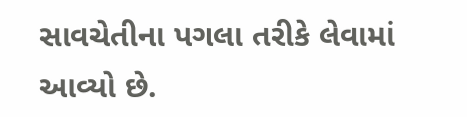સાવચેતીના પગલા તરીકે લેવામાં આવ્યો છે.